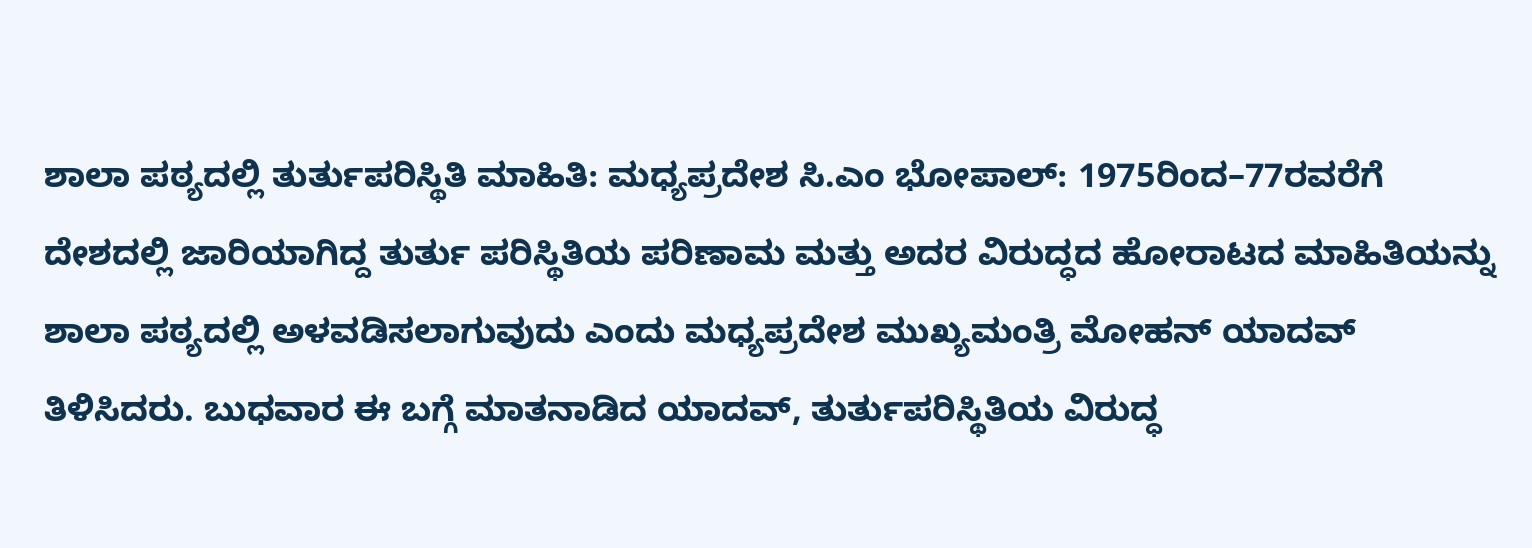ಶಾಲಾ ಪಠ್ಯದಲ್ಲಿ ತುರ್ತುಪರಿಸ್ಥಿತಿ ಮಾಹಿತಿ: ಮಧ್ಯಪ್ರದೇಶ ಸಿ.ಎಂ ಭೋಪಾಲ್: 1975ರಿಂದ–77ರವರೆಗೆ ದೇಶದಲ್ಲಿ ಜಾರಿಯಾಗಿದ್ದ ತುರ್ತು ಪರಿಸ್ಥಿತಿಯ ಪರಿಣಾಮ ಮತ್ತು ಅದರ ವಿರುದ್ಧದ ಹೋರಾಟದ ಮಾಹಿತಿಯನ್ನು ಶಾಲಾ ಪಠ್ಯದಲ್ಲಿ ಅಳವಡಿಸಲಾಗುವುದು ಎಂದು ಮಧ್ಯಪ್ರದೇಶ ಮುಖ್ಯಮಂತ್ರಿ ಮೋಹನ್‌ ಯಾದವ್‌ ತಿಳಿಸಿದರು. ಬುಧವಾರ ಈ ಬಗ್ಗೆ ಮಾತನಾಡಿದ ಯಾದವ್‌, ತುರ್ತುಪರಿಸ್ಥಿತಿಯ ವಿರುದ್ಧ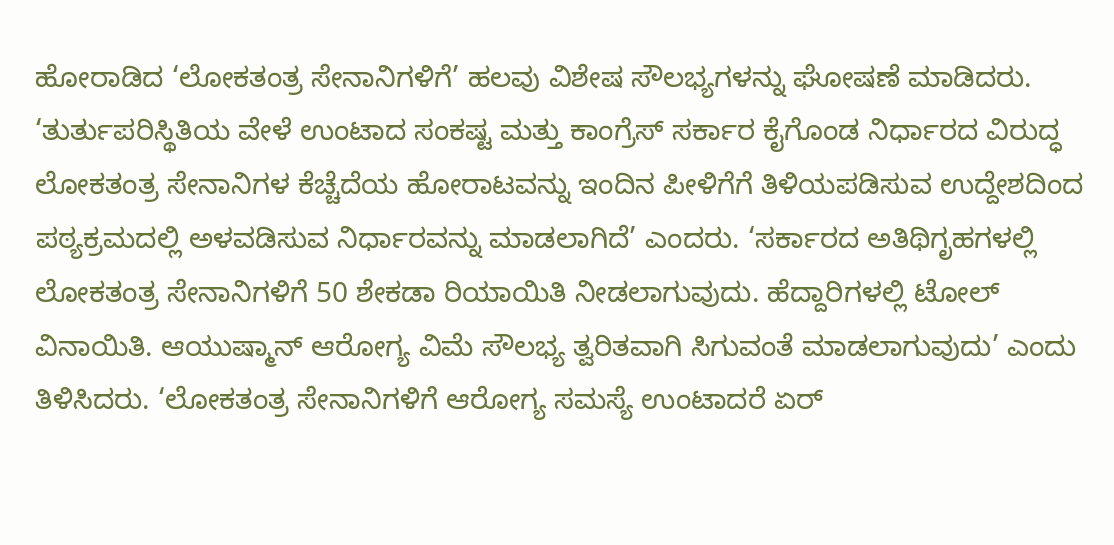ಹೋರಾಡಿದ ‘ಲೋಕತಂತ್ರ ಸೇನಾನಿಗಳಿಗೆ’ ಹಲವು ವಿಶೇಷ ಸೌಲಭ್ಯಗಳನ್ನು‌ ಘೋಷಣೆ ಮಾಡಿದರು. ‘ತುರ್ತುಪರಿಸ್ಥಿತಿಯ ವೇಳೆ ಉಂಟಾದ ಸಂಕಷ್ಟ ಮತ್ತು ಕಾಂಗ್ರೆಸ್‌ ಸರ್ಕಾರ‌ ಕೈಗೊಂಡ ನಿರ್ಧಾರದ ವಿರುದ್ಧ ಲೋಕತಂತ್ರ ಸೇನಾನಿಗಳ ಕೆಚ್ಚೆದೆಯ ಹೋರಾಟವನ್ನು ಇಂದಿನ ಪೀಳಿಗೆಗೆ ತಿಳಿಯಪಡಿಸುವ ಉದ್ದೇಶದಿಂದ ಪಠ್ಯಕ್ರಮದಲ್ಲಿ ಅಳವಡಿಸುವ ನಿರ್ಧಾರವನ್ನು ಮಾಡಲಾಗಿದೆ’ ಎಂದರು. ‘ಸರ್ಕಾರದ ಅತಿಥಿಗೃಹಗಳಲ್ಲಿ ಲೋಕತಂತ್ರ ಸೇನಾನಿಗಳಿಗೆ 50 ಶೇಕಡಾ ರಿಯಾಯಿತಿ ನೀಡಲಾಗುವುದು. ಹೆದ್ದಾರಿಗಳಲ್ಲಿ ಟೋಲ್‌ ವಿನಾಯಿತಿ. ಆಯುಷ್ಮಾನ್‌ ಆರೋಗ್ಯ ವಿಮೆ ಸೌಲಭ್ಯ ತ್ವರಿತವಾಗಿ ಸಿಗುವಂತೆ ಮಾಡಲಾಗುವುದು’ ಎಂದು ತಿಳಿಸಿದರು. ‘ಲೋಕತಂತ್ರ ಸೇನಾನಿಗಳಿಗೆ ಆರೋಗ್ಯ ಸಮಸ್ಯೆ ಉಂಟಾದರೆ ಏರ್‌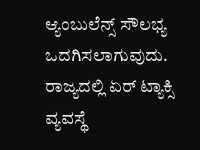ಆ್ಯಂಬುಲೆನ್ಸ್‌ ಸೌಲಭ್ಯ ಒದಗಿಸಲಾಗು‌ವುದು. ರಾಜ್ಯದಲ್ಲಿ ಏರ್‌ ಟ್ಯಾಕ್ಸಿ ವ್ಯವಸ್ಥೆ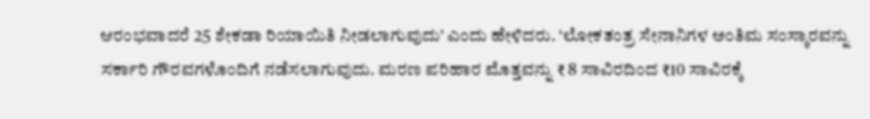ಆರಂಭವಾದರೆ 25 ಶೇಕಡಾ ರಿಯಾಯಿತಿ ನೀಡಲಾಗುವುದು’ ಎಂದು ಹೇಳಿದರು. ‘ಲೋಕತಂತ್ರ ಸೇನಾನಿಗಳ ಅಂತಿಮ ಸಂಸ್ಕಾರವನ್ನು ಸರ್ಕಾರಿ ಗೌರವಗಳೊಂದಿಗೆ ನಡೆಸಲಾಗುವುದು. ಮರಣ ಪರಿಹಾರ ಮೊತ್ತವನ್ನು ₹ 8 ಸಾವಿರದಿಂದ ₹10 ಸಾವಿರಕ್ಕೆ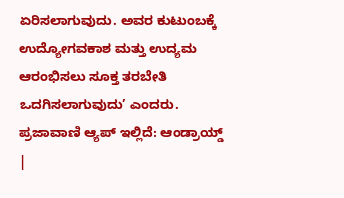ಏರಿಸಲಾಗುವುದು. ಅವರ ಕುಟುಂಬಕ್ಕೆ ಉದ್ಯೋಗವಕಾಶ ಮತ್ತು ಉದ್ಯಮ ಆರಂಭಿಸಲು ಸೂಕ್ತ ತರಬೇತಿ ಒದಗಿಸಲಾಗುವುದು’ ಎಂದರು. ಪ್ರಜಾವಾಣಿ ಆ್ಯಪ್ ಇಲ್ಲಿದೆ: ಆಂಡ್ರಾಯ್ಡ್ |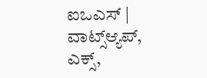ಐಒಎಸ್ | ವಾಟ್ಸ್ಆ್ಯಪ್, ಎಕ್ಸ್,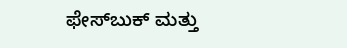ಫೇಸ್‌ಬುಕ್ ಮತ್ತು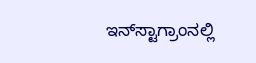ಇನ್‌ಸ್ಟಾಗ್ರಾಂನಲ್ಲಿ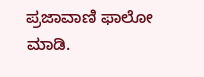ಪ್ರಜಾವಾಣಿ ಫಾಲೋ ಮಾಡಿ.